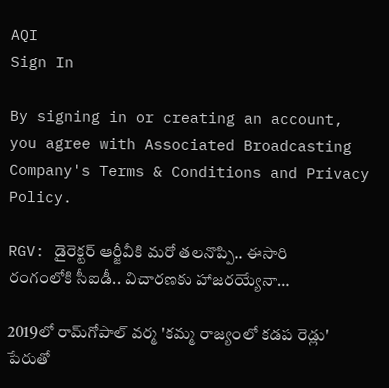AQI
Sign In

By signing in or creating an account, you agree with Associated Broadcasting Company's Terms & Conditions and Privacy Policy.

RGV: డైరెక్టర్ ఆర్జీవీకి మరో తలనొప్పి.. ఈసారి రంగంలోకి సీఐడీ.. విచారణకు హాజరయ్యేనా…

2019లో రామ్‌గోపాల్ వర్మ 'కమ్మ రాజ్యంలో కడప రెడ్లు' పేరుతో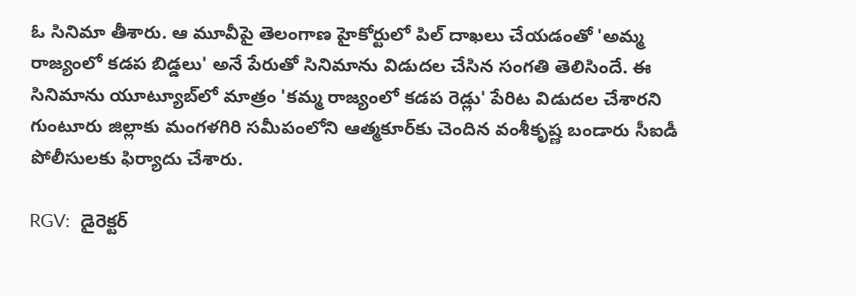ఓ సినిమా తీశారు. ఆ మూవీపై తెలంగాణ హైకోర్టులో పిల్ దాఖలు చేయడంతో 'అమ్మ రాజ్యంలో కడప బిడ్డలు' అనే పేరుతో సినిమాను విడుదల చేసిన సంగతి తెలిసిందే. ఈ సినిమాను యూట్యూబ్‌లో మాత్రం 'కమ్మ రాజ్యంలో కడప రెడ్లు' పేరిట విడుదల చేశారని గుంటూరు జిల్లాకు మంగళగిరి సమీపంలోని ఆత్మకూర్‌కు చెందిన వంశీకృష్ణ బండారు సీఐడీ పోలీసులకు ఫిర్యాదు చేశారు.

RGV:  డైరెక్టర్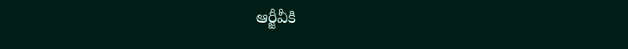ఆర్జీవీకి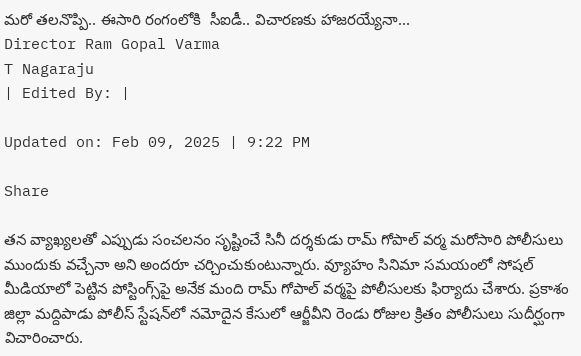మరో తలనొప్పి.. ఈసారి రంగంలోకి  సీఐడీ.. విచారణకు హాజరయ్యేనా...
Director Ram Gopal Varma
T Nagaraju
| Edited By: |

Updated on: Feb 09, 2025 | 9:22 PM

Share

తన వ్యాఖ్యలతో ఎప్పుడు సంచలనం సృష్టించే సినీ దర్శకుడు రామ్ గోపాల్ వర్మ మరోసారి పోలీసులు ముందుకు వచ్చేనా అని అందరూ చర్చించుకుంటున్నారు. వ్యూహం సినిమా సమయంలో సోషల్ మీడియాలో పెట్టిన పోస్టింగ్స్‌పై అనేక మంది రామ్ గోపాల్ వర్మపై పోలీసులకు ఫిర్యాదు చేశారు. ప్రకాశం జిల్లా మద్దిపాడు పోలీస్ స్టేషన్‌లో నమోదైన కేసులో ఆర్జీవీని రెండు రోజుల క్రితం పోలీసులు సుదీర్ఘంగా విచారించారు.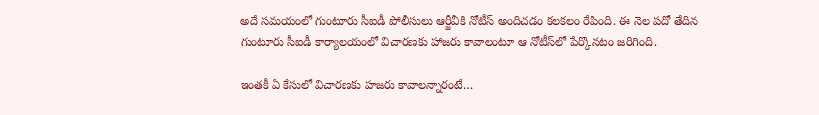అదే సమయంలో గుంటూరు సీఐడీ పోలీసులు ఆర్జీవీకి నోటీస్ అందిచడం కలకలం రేపింది. ఈ నెల పదో తేదిన గుంటూరు సీఐడీ కార్యాలయంలో విచారణకు హాజరు కావాలంటూ ఆ నోటీస్‌లో పేర్కొనటం జరిగింది.

ఇంతకీ ఏ కేసులో విచారణకు హజరు కావాలన్నారంటే…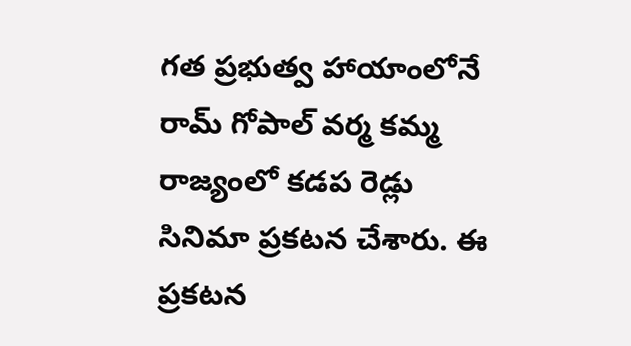గత ప్రభుత్వ హాయాంలోనే రామ్ గోపాల్ వర్మ కమ్మ రాజ్యంలో కడప రెడ్లు సినిమా ప్రకటన చేశారు. ఈ ప్రకటన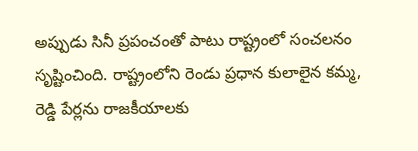అప్పుడు సినీ ప్రపంచంతో పాటు రాష్ట్రంలో సంచలనం సృష్టించింది. రాష్ట్రంలోని రెండు ప్రధాన కులాలైన కమ్మ, రెడ్డి పేర్లను రాజకీయాలకు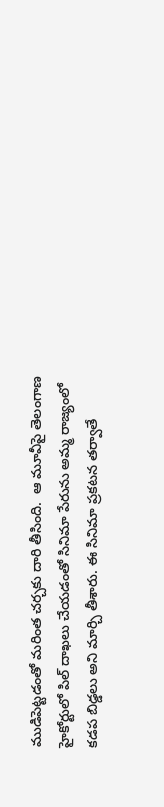ముడిపెట్టడంతో మరింత చర్చకు దారి తీసింది.  ఆ మూవీపై తెలంగాణ హైకోర్టులో పిల్ దాఖలు చేయడంతో సినిమా పేరును అమ్మ రాజ్యంలో కడప బిడ్డలు అని మార్చి తీశారు. ఈ సినిమా ప్రకటన తర్వాతే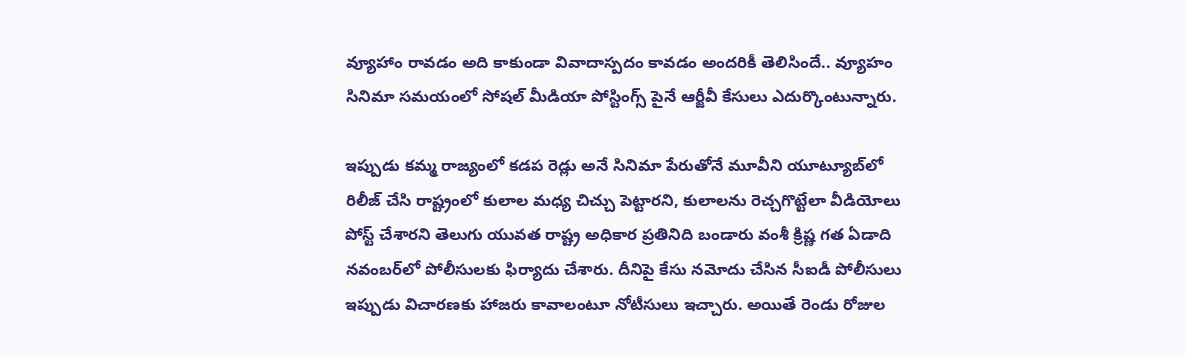వ్యూహాం రావడం అది కాకుండా వివాదాస్పదం కావడం అందరికీ తెలిసిందే.. వ్యూహం సినిమా సమయంలో సోషల్ మీడియా పోస్టింగ్స్‌ పైనే ఆర్జీవీ కేసులు ఎదుర్కొంటున్నారు.

ఇప్పుడు కమ్మ రాజ్యంలో కడప రెడ్లు అనే సినిమా పేరుతోనే మూవీని యూట్యూబ్‌లో రిలీజ్ చేసి రాష్ట్రంలో కులాల మధ్య చిచ్చు పెట్టారని, కులాలను రెచ్చగొట్టేలా వీడియోలు పోస్ట్ చేశారని తెలుగు యువత రాష్ట్ర అధికార ప్రతినిది బండారు వంశీ క్రిష్ణ గత ఏడాది నవంబర్‌లో పోలీసులకు ఫిర్యాదు చేశారు. దీనిపై కేసు నమోదు చేసిన సీఐడీ పోలీసులు ఇప్పుడు విచారణకు హాజరు కావాలంటూ నోటీసులు ఇచ్చారు. అయితే రెండు రోజుల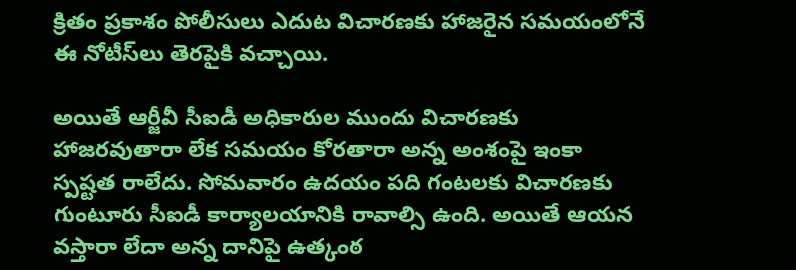క్రితం ప్రకాశం పోలీసులు ఎదుట విచారణకు హాజరైన సమయంలోనే ఈ నోటీస్‌లు తెరపైకి వచ్చాయి.

అయితే ఆర్జీవీ సీఐడీ అధికారుల ముందు విచారణకు హాజరవుతారా లేక సమయం కోరతారా అన్న అంశంపై ఇంకా స్పష్టత రాలేదు. సోమవారం ఉదయం పది గంటలకు విచారణకు గుంటూరు సీఐడీ కార్యాలయానికి రావాల్సి ఉంది. అయితే ఆయన వస్తారా లేదా అన్న దానిపై ఉత్కంఠ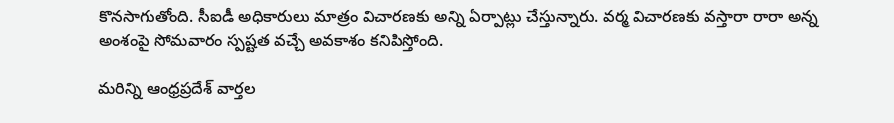కొనసాగుతోంది. సీఐడీ అధికారులు మాత్రం విచారణకు అన్ని ఏర్పాట్లు చేస్తున్నారు. వర్మ విచారణకు వస్తారా రారా అన్న అంశంపై సోమవారం స్పష్టత వచ్చే అవకాశం కనిపిస్తోంది.

మరిన్ని ఆంధ్రప్రదేశ్ వార్తల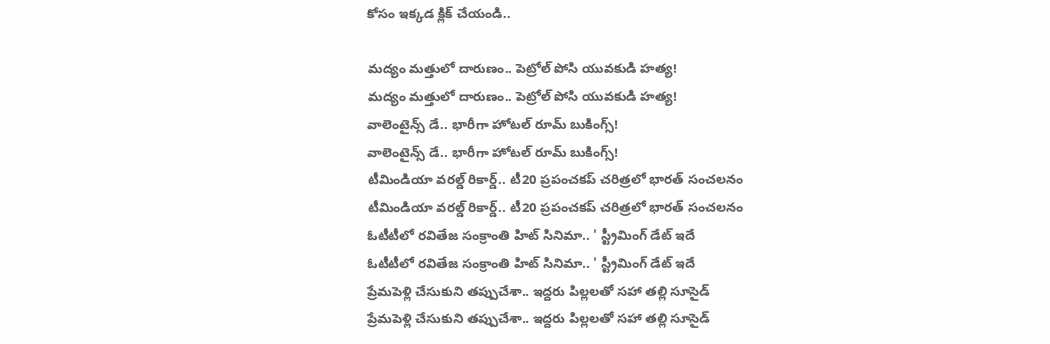కోసం ఇక్కడ క్లిక్ చేయండి..

మద్యం మత్తులో దారుణం.. పెట్రోల్‌ పోసి యువకుడి హత్య!
మద్యం మత్తులో దారుణం.. పెట్రోల్‌ పోసి యువకుడి హత్య!
వాలెంటైన్స్ డే.. భారీగా హోటల్‌ రూమ్‌ బుకింగ్స్‌!
వాలెంటైన్స్ డే.. భారీగా హోటల్‌ రూమ్‌ బుకింగ్స్‌!
టీమిండియా వరల్డ్ రికార్డ్.. టీ20 ప్రపంచకప్ చరిత్రలో భారత్ సంచలనం
టీమిండియా వరల్డ్ రికార్డ్.. టీ20 ప్రపంచకప్ చరిత్రలో భారత్ సంచలనం
ఓటీటీలో రవితేజ సంక్రాంతి హిట్ సినిమా.. ' స్ట్రీమింగ్ డేట్ ఇదే
ఓటీటీలో రవితేజ సంక్రాంతి హిట్ సినిమా.. ' స్ట్రీమింగ్ డేట్ ఇదే
ప్రేమపెళ్లి చేసుకుని తప్పుచేశా.. ఇద్దరు పిల్లలతో సహా తల్లి సూసైడ్
ప్రేమపెళ్లి చేసుకుని తప్పుచేశా.. ఇద్దరు పిల్లలతో సహా తల్లి సూసైడ్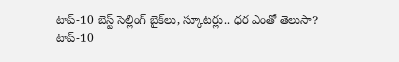టాప్‌-10 బెస్ట్‌ సెల్లింగ్‌ బైక్‌లు, స్కూటర్లు.. ధర ఎంతో తెలుసా?
టాప్‌-10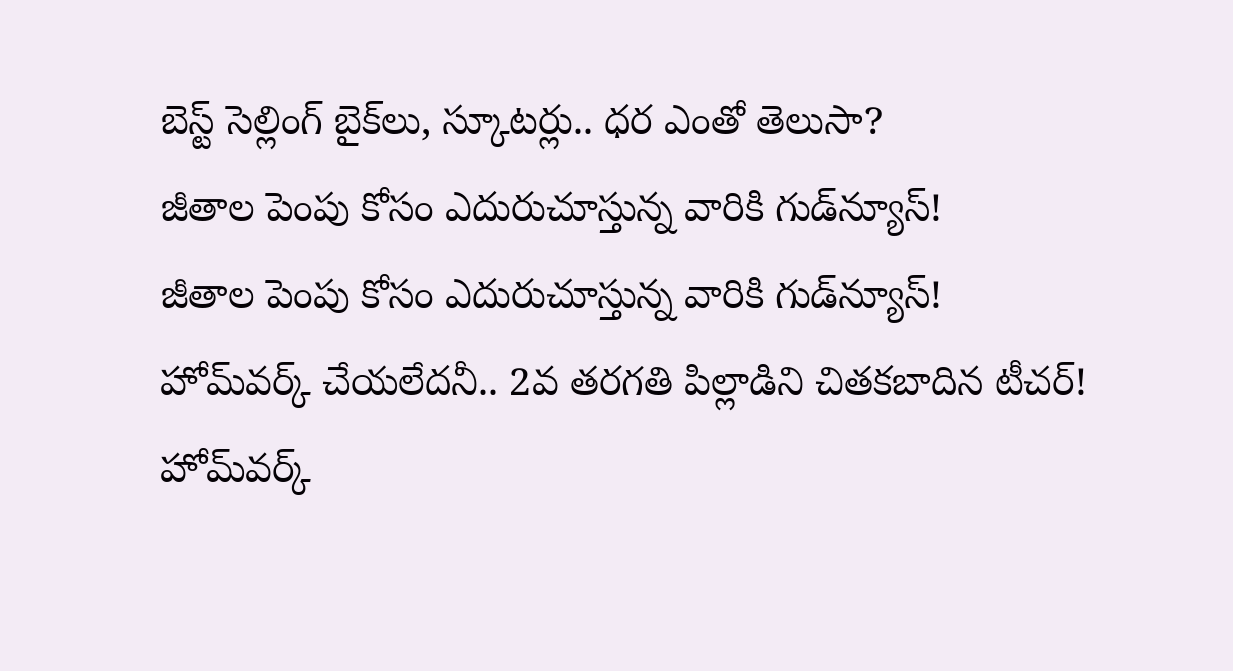బెస్ట్‌ సెల్లింగ్‌ బైక్‌లు, స్కూటర్లు.. ధర ఎంతో తెలుసా?
జీతాల పెంపు కోసం ఎదురుచూస్తున్న వారికి గుడ్‌న్యూస్‌!
జీతాల పెంపు కోసం ఎదురుచూస్తున్న వారికి గుడ్‌న్యూస్‌!
హోమ్‌వర్క్‌ చేయలేదనీ.. 2వ తరగతి పిల్లాడిని చితకబాదిన టీచర్‌!
హోమ్‌వర్క్‌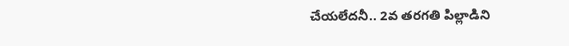చేయలేదనీ.. 2వ తరగతి పిల్లాడిని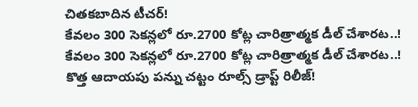చితకబాదిన టీచర్‌!
కేవలం 300 సెకన్లలో రూ.2700 కోట్ల చారిత్రాత్మక డీల్ చేశారట..!
కేవలం 300 సెకన్లలో రూ.2700 కోట్ల చారిత్రాత్మక డీల్ చేశారట..!
కొత్త ఆదాయపు పన్ను చట్టం రూల్స్‌ డ్రాప్ట్‌ రిలీజ్‌!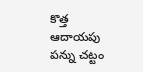కొత్త ఆదాయపు పన్ను చట్టం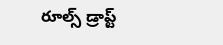రూల్స్‌ డ్రాప్ట్‌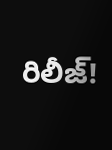రిలీజ్‌!